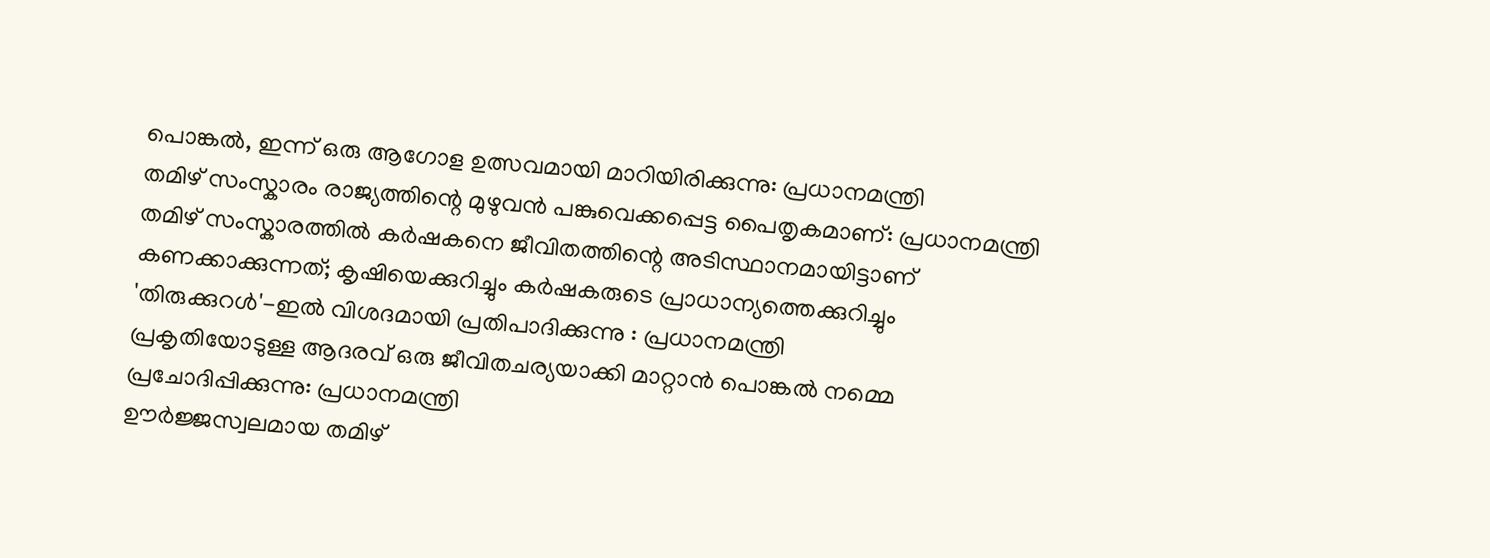പൊങ്കൽ, ഇന്ന് ഒരു ആഗോള ഉത്സവമായി മാറിയിരിക്കുന്നു: പ്രധാനമന്ത്രി
തമിഴ് സംസ്കാരം രാജ്യത്തിന്റെ മുഴുവൻ പങ്കുവെക്കപ്പെട്ട പൈതൃകമാണ്: പ്രധാനമന്ത്രി
തമിഴ് സംസ്കാരത്തിൽ കർഷകനെ ജീവിതത്തിന്റെ അടിസ്ഥാനമായിട്ടാണ് കണക്കാക്കുന്നത്; കൃഷിയെക്കുറിച്ചും കർഷകരുടെ പ്രാധാന്യത്തെക്കുറിച്ചും 'തിരുക്കുറൾ'-ഇൽ വിശദമായി പ്രതിപാദിക്കുന്നു : പ്രധാനമന്ത്രി
പ്രകൃതിയോടുള്ള ആദരവ് ഒരു ജീവിതചര്യയാക്കി മാറ്റാൻ പൊങ്കൽ നമ്മെ പ്രചോദിപ്പിക്കുന്നു: പ്രധാനമന്ത്രി
ഊർജ്ജസ്വലമായ തമിഴ്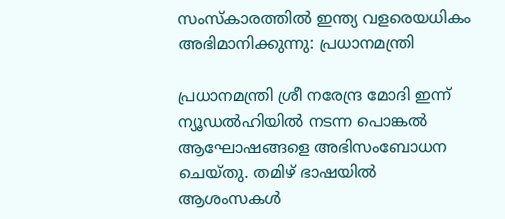സംസ്കാരത്തിൽ ഇന്ത്യ വളരെയധികം അഭിമാനിക്കുന്നു: പ്രധാനമന്ത്രി

പ്രധാനമന്ത്രി ശ്രീ നരേന്ദ്ര മോദി ഇന്ന് ന്യൂഡൽഹിയിൽ നടന്ന പൊങ്കൽ ആഘോഷങ്ങളെ അഭിസംബോധന ചെയ്തു. തമിഴ് ഭാഷയിൽ ആശംസകൾ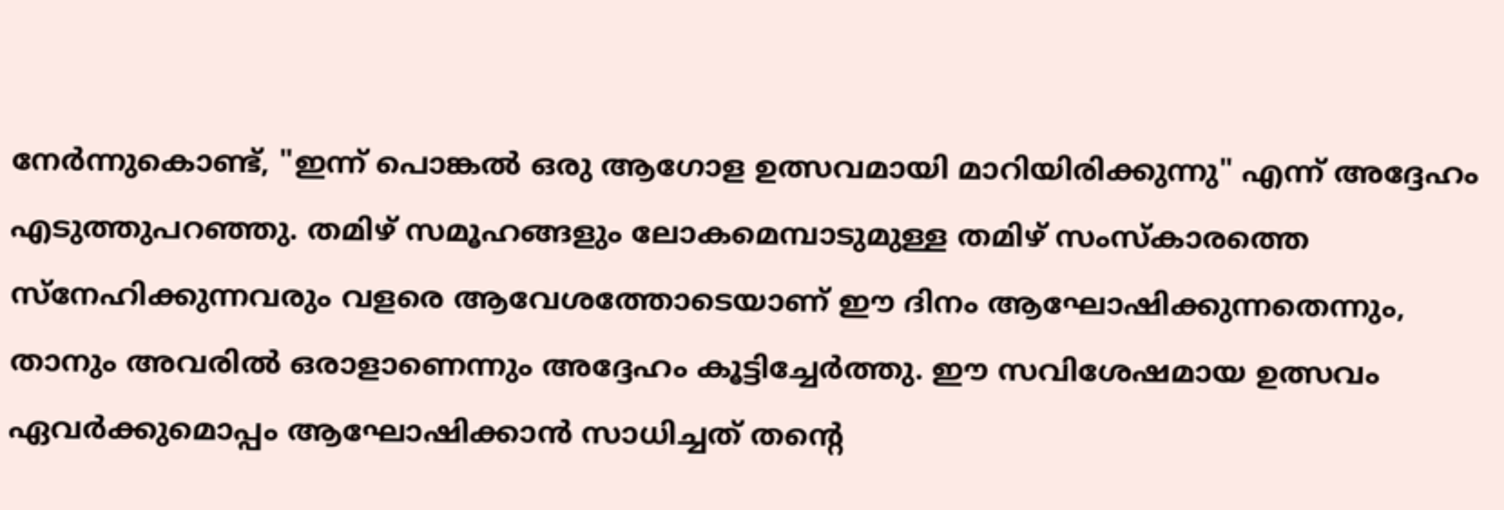നേർന്നുകൊണ്ട്, "ഇന്ന് പൊങ്കൽ ഒരു ആഗോള ഉത്സവമായി മാറിയിരിക്കുന്നു" എന്ന് അദ്ദേഹം എടുത്തുപറഞ്ഞു. തമിഴ് സമൂഹങ്ങളും ലോകമെമ്പാടുമുള്ള തമിഴ് സംസ്കാരത്തെ സ്നേഹിക്കുന്നവരും വളരെ ആവേശത്തോടെയാണ് ഈ ദിനം ആഘോഷിക്കുന്നതെന്നും, താനും അവരിൽ ഒരാളാണെന്നും അദ്ദേഹം കൂട്ടിച്ചേർത്തു. ഈ സവിശേഷമായ ഉത്സവം ഏവർക്കുമൊപ്പം ആഘോഷിക്കാൻ സാധിച്ചത് തന്റെ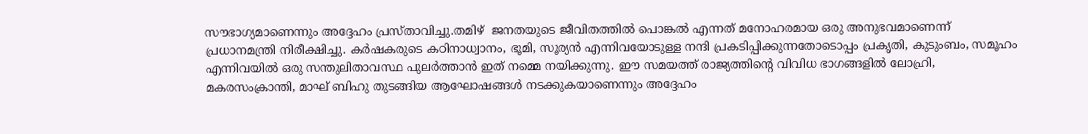സൗഭാഗ്യമാണെന്നും അദ്ദേഹം പ്രസ്താവിച്ചു.തമിഴ്  ജനതയുടെ ജീവിതത്തിൽ പൊങ്കൽ എന്നത് മനോഹരമായ ഒരു അനുഭവമാണെന്ന് പ്രധാനമന്ത്രി നിരീക്ഷിച്ചു. കർഷകരുടെ കഠിനാധ്വാനം, ഭൂമി, സൂര്യൻ എന്നിവയോടുള്ള നന്ദി പ്രകടിപ്പിക്കുന്നതോടൊപ്പം പ്രകൃതി, കുടുംബം, സമൂഹം എന്നിവയിൽ ഒരു സന്തുലിതാവസ്ഥ പുലർത്താൻ ഇത് നമ്മെ നയിക്കുന്നു. ഈ സമയത്ത് രാജ്യത്തിന്റെ വിവിധ ഭാഗങ്ങളിൽ ലോഹ്രി, മകരസംക്രാന്തി, മാഘ് ബിഹു തുടങ്ങിയ ആഘോഷങ്ങൾ നടക്കുകയാണെന്നും അദ്ദേഹം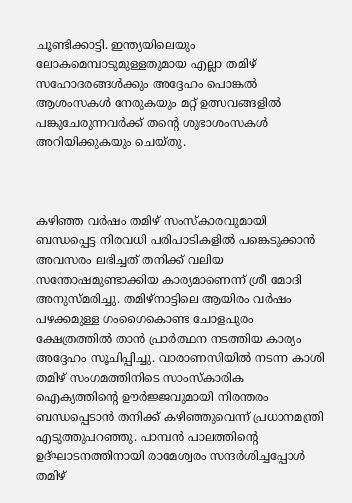ചൂണ്ടിക്കാട്ടി. ഇന്ത്യയിലെയും ലോകമെമ്പാടുമുള്ളതുമായ എല്ലാ തമിഴ് സഹോദരങ്ങൾക്കും അദ്ദേഹം പൊങ്കൽ ആശംസകൾ നേരുകയും മറ്റ് ഉത്സവങ്ങളിൽ പങ്കുചേരുന്നവർക്ക് തന്റെ ശുഭാശംസകൾ അറിയിക്കുകയും ചെയ്തു.



കഴിഞ്ഞ വർഷം തമിഴ് സംസ്കാരവുമായി ബന്ധപ്പെട്ട നിരവധി പരിപാടികളിൽ പങ്കെടുക്കാൻ അവസരം ലഭിച്ചത് തനിക്ക് വലിയ സന്തോഷമുണ്ടാക്കിയ കാര്യമാണെന്ന് ശ്രീ മോദി അനുസ്മരിച്ചു. തമിഴ്നാട്ടിലെ ആയിരം വർഷം പഴക്കമുള്ള ഗംഗൈകൊണ്ട ചോളപുരം ക്ഷേത്രത്തിൽ താൻ പ്രാർത്ഥന നടത്തിയ കാര്യം അദ്ദേഹം സൂചിപ്പിച്ചു. വാരാണസിയിൽ നടന്ന കാശി തമിഴ് സംഗമത്തിനിടെ സാംസ്കാരിക ഐക്യത്തിന്റെ ഊർജ്ജവുമായി നിരന്തരം ബന്ധപ്പെടാൻ തനിക്ക് കഴിഞ്ഞുവെന്ന് പ്രധാനമന്ത്രി എടുത്തുപറഞ്ഞു. പാമ്പൻ പാലത്തിന്റെ ഉദ്ഘാടനത്തിനായി രാമേശ്വരം സന്ദർശിച്ചപ്പോൾ തമിഴ്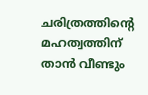ചരിത്രത്തിന്റെ മഹത്വത്തിന് താൻ വീണ്ടും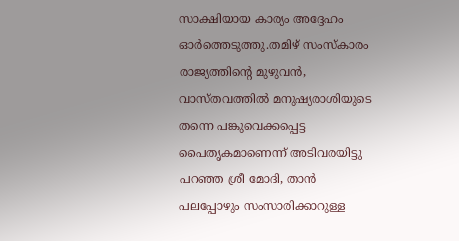സാക്ഷിയായ കാര്യം അദ്ദേഹം ഓർത്തെടുത്തു.തമിഴ് സംസ്കാരം രാജ്യത്തിന്റെ മുഴുവൻ, വാസ്തവത്തിൽ മനുഷ്യരാശിയുടെ തന്നെ പങ്കുവെക്കപ്പെട്ട പൈതൃകമാണെന്ന് അടിവരയിട്ടു പറഞ്ഞ ശ്രീ മോദി, താൻ പലപ്പോഴും സംസാരിക്കാറുള്ള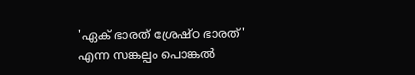'ഏക് ഭാരത് ശ്രേഷ്ഠ ഭാരത്' എന്ന സങ്കല്പം പൊങ്കൽ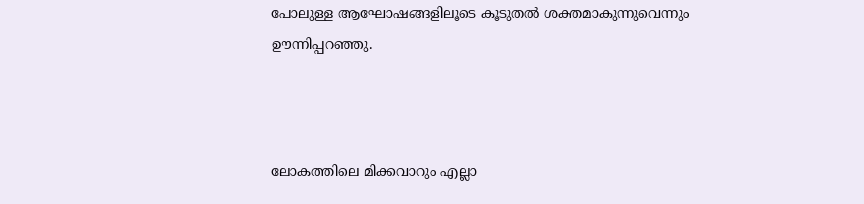പോലുള്ള ആഘോഷങ്ങളിലൂടെ കൂടുതൽ ശക്തമാകുന്നുവെന്നും ഊന്നിപ്പറഞ്ഞു.



ലോകത്തിലെ മിക്കവാറും എല്ലാ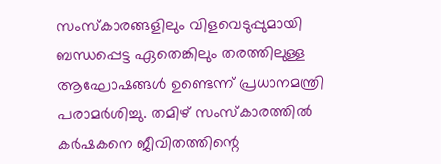സംസ്കാരങ്ങളിലും വിളവെടുപ്പുമായി ബന്ധപ്പെട്ട ഏതെങ്കിലും തരത്തിലുള്ള ആഘോഷങ്ങൾ ഉണ്ടെന്ന് പ്രധാനമന്ത്രി പരാമർശിച്ചു. തമിഴ് സംസ്കാരത്തിൽ കർഷകനെ ജീവിതത്തിന്റെ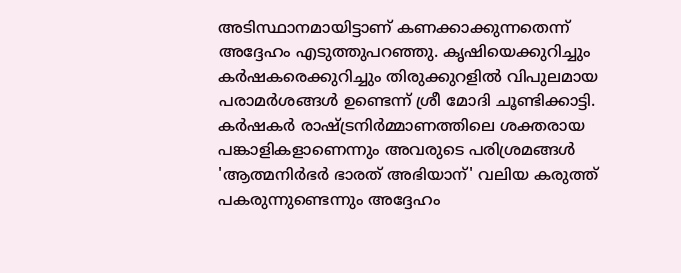അടിസ്ഥാനമായിട്ടാണ് കണക്കാക്കുന്നതെന്ന് അദ്ദേഹം എടുത്തുപറഞ്ഞു. കൃഷിയെക്കുറിച്ചും കർഷകരെക്കുറിച്ചും തിരുക്കുറളിൽ വിപുലമായ പരാമർശങ്ങൾ ഉണ്ടെന്ന് ശ്രീ മോദി ചൂണ്ടിക്കാട്ടി. കർഷകർ രാഷ്ട്രനിർമ്മാണത്തിലെ ശക്തരായ പങ്കാളികളാണെന്നും അവരുടെ പരിശ്രമങ്ങൾ 'ആത്മനിർഭർ ഭാരത് അഭിയാന്' വലിയ കരുത്ത് പകരുന്നുണ്ടെന്നും അദ്ദേഹം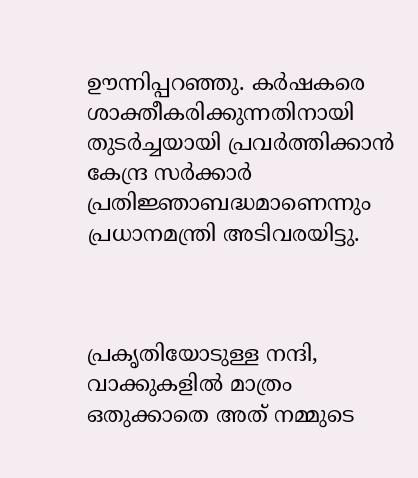ഊന്നിപ്പറഞ്ഞു. കർഷകരെ ശാക്തീകരിക്കുന്നതിനായി തുടർച്ചയായി പ്രവർത്തിക്കാൻ കേന്ദ്ര സർക്കാർ പ്രതിജ്ഞാബദ്ധമാണെന്നും പ്രധാനമന്ത്രി അടിവരയിട്ടു.



പ്രകൃതിയോടുള്ള നന്ദി, വാക്കുകളിൽ മാത്രം ഒതുക്കാതെ അത് നമ്മുടെ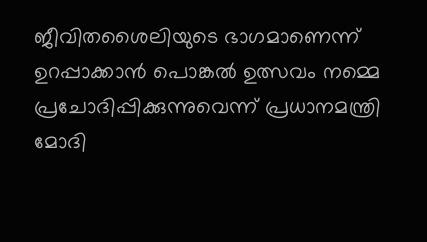ജീവിതശൈലിയുടെ ഭാഗമാണെന്ന് ഉറപ്പാക്കാൻ പൊങ്കൽ ഉത്സവം നമ്മെ പ്രചോദിപ്പിക്കുന്നുവെന്ന് പ്രധാനമന്ത്രി മോദി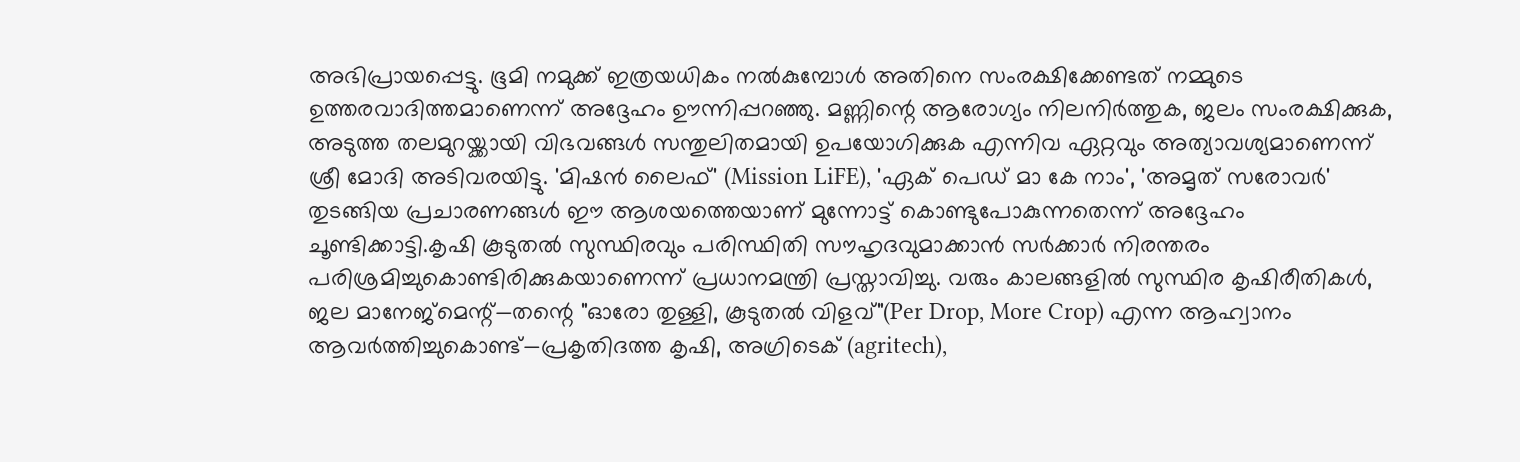അഭിപ്രായപ്പെട്ടു. ഭൂമി നമുക്ക് ഇത്രയധികം നൽകുമ്പോൾ അതിനെ സംരക്ഷിക്കേണ്ടത് നമ്മുടെ ഉത്തരവാദിത്തമാണെന്ന് അദ്ദേഹം ഊന്നിപ്പറഞ്ഞു. മണ്ണിന്റെ ആരോഗ്യം നിലനിർത്തുക, ജലം സംരക്ഷിക്കുക, അടുത്ത തലമുറയ്ക്കായി വിഭവങ്ങൾ സന്തുലിതമായി ഉപയോഗിക്കുക എന്നിവ ഏറ്റവും അത്യാവശ്യമാണെന്ന് ശ്രീ മോദി അടിവരയിട്ടു. 'മിഷൻ ലൈഫ്' (Mission LiFE), 'ഏക് പെഡ് മാ കേ നാം', 'അമൃത് സരോവർ' തുടങ്ങിയ പ്രചാരണങ്ങൾ ഈ ആശയത്തെയാണ് മുന്നോട്ട് കൊണ്ടുപോകുന്നതെന്ന് അദ്ദേഹം ചൂണ്ടിക്കാട്ടി.കൃഷി കൂടുതൽ സുസ്ഥിരവും പരിസ്ഥിതി സൗഹൃദവുമാക്കാൻ സർക്കാർ നിരന്തരം പരിശ്രമിച്ചുകൊണ്ടിരിക്കുകയാണെന്ന് പ്രധാനമന്ത്രി പ്രസ്താവിച്ചു. വരും കാലങ്ങളിൽ സുസ്ഥിര കൃഷിരീതികൾ, ജല മാനേജ്‌മെന്റ്—തന്റെ "ഓരോ തുള്ളി, കൂടുതൽ വിളവ്"(Per Drop, More Crop) എന്ന ആഹ്വാനം ആവർത്തിച്ചുകൊണ്ട്—പ്രകൃതിദത്ത കൃഷി, അഗ്രിടെക് (agritech),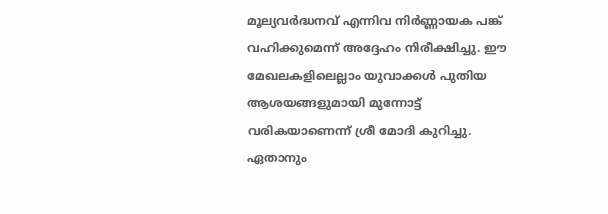മൂല്യവർദ്ധനവ് എന്നിവ നിർണ്ണായക പങ്ക് വഹിക്കുമെന്ന് അദ്ദേഹം നിരീക്ഷിച്ചു. ഈ മേഖലകളിലെല്ലാം യുവാക്കൾ പുതിയ ആശയങ്ങളുമായി മുന്നോട്ട് വരികയാണെന്ന് ശ്രീ മോദി കുറിച്ചു. ഏതാനും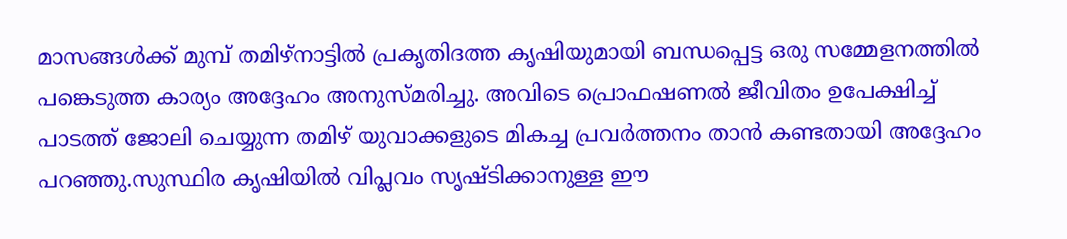മാസങ്ങൾക്ക് മുമ്പ് തമിഴ്‌നാട്ടിൽ പ്രകൃതിദത്ത കൃഷിയുമായി ബന്ധപ്പെട്ട ഒരു സമ്മേളനത്തിൽ പങ്കെടുത്ത കാര്യം അദ്ദേഹം അനുസ്മരിച്ചു. അവിടെ പ്രൊഫഷണൽ ജീവിതം ഉപേക്ഷിച്ച് പാടത്ത് ജോലി ചെയ്യുന്ന തമിഴ് യുവാക്കളുടെ മികച്ച പ്രവർത്തനം താൻ കണ്ടതായി അദ്ദേഹം പറഞ്ഞു.സുസ്ഥിര കൃഷിയിൽ വിപ്ലവം സൃഷ്ടിക്കാനുള്ള ഈ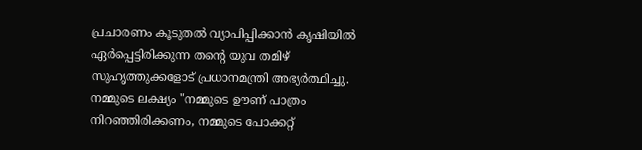പ്രചാരണം കൂടുതൽ വ്യാപിപ്പിക്കാൻ കൃഷിയിൽ ഏർപ്പെട്ടിരിക്കുന്ന തന്റെ യുവ തമിഴ് സുഹൃത്തുക്കളോട് പ്രധാനമന്ത്രി അഭ്യർത്ഥിച്ചു. നമ്മുടെ ലക്ഷ്യം "നമ്മുടെ ഊണ് പാത്രം നിറഞ്ഞിരിക്കണം, നമ്മുടെ പോക്കറ്റ്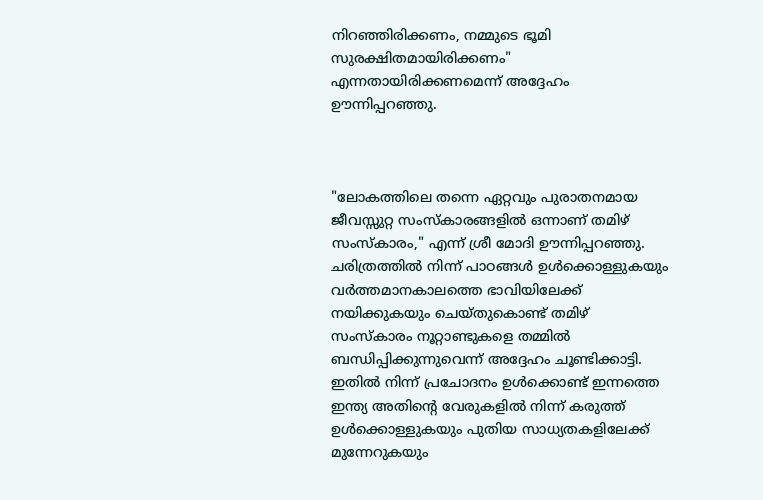നിറഞ്ഞിരിക്കണം, നമ്മുടെ ഭൂമി സുരക്ഷിതമായിരിക്കണം" എന്നതായിരിക്കണമെന്ന് അദ്ദേഹം ഊന്നിപ്പറഞ്ഞു.



"ലോകത്തിലെ തന്നെ ഏറ്റവും പുരാതനമായ ജീവസ്സുറ്റ സംസ്‌കാരങ്ങളിൽ ഒന്നാണ് തമിഴ് സംസ്‌കാരം," എന്ന് ശ്രീ മോദി ഊന്നിപ്പറഞ്ഞു. ചരിത്രത്തിൽ നിന്ന് പാഠങ്ങൾ ഉൾക്കൊള്ളുകയും വർത്തമാനകാലത്തെ ഭാവിയിലേക്ക് നയിക്കുകയും ചെയ്തുകൊണ്ട് തമിഴ് സംസ്‌കാരം നൂറ്റാണ്ടുകളെ തമ്മിൽ ബന്ധിപ്പിക്കുന്നുവെന്ന് അദ്ദേഹം ചൂണ്ടിക്കാട്ടി. ഇതിൽ നിന്ന് പ്രചോദനം ഉൾക്കൊണ്ട് ഇന്നത്തെ ഇന്ത്യ അതിന്റെ വേരുകളിൽ നിന്ന് കരുത്ത് ഉൾക്കൊള്ളുകയും പുതിയ സാധ്യതകളിലേക്ക് മുന്നേറുകയും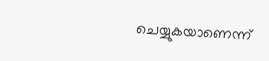ചെയ്യുകയാണെന്ന്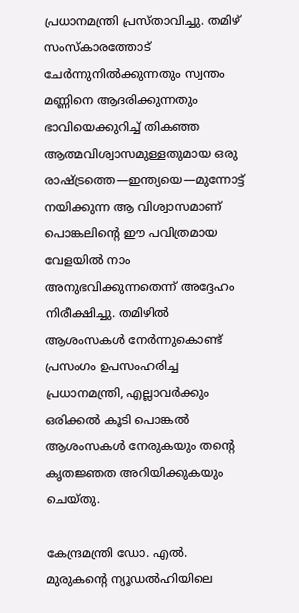പ്രധാനമന്ത്രി പ്രസ്താവിച്ചു. തമിഴ് സംസ്‌കാരത്തോട് ചേർന്നുനിൽക്കുന്നതും സ്വന്തം മണ്ണിനെ ആദരിക്കുന്നതും ഭാവിയെക്കുറിച്ച് തികഞ്ഞ ആത്മവിശ്വാസമുള്ളതുമായ ഒരു രാഷ്ട്രത്തെ—ഇന്ത്യയെ—മുന്നോട്ട് നയിക്കുന്ന ആ വിശ്വാസമാണ് പൊങ്കലിന്റെ ഈ പവിത്രമായ വേളയിൽ നാം അനുഭവിക്കുന്നതെന്ന് അദ്ദേഹം നിരീക്ഷിച്ചു. തമിഴിൽ ആശംസകൾ നേർന്നുകൊണ്ട് പ്രസംഗം ഉപസംഹരിച്ച പ്രധാനമന്ത്രി, എല്ലാവർക്കും ഒരിക്കൽ കൂടി പൊങ്കൽ ആശംസകൾ നേരുകയും തന്റെ കൃതജ്ഞത അറിയിക്കുകയും ചെയ്തു.

കേന്ദ്രമന്ത്രി ഡോ. എൽ. മുരുകന്റെ ന്യൂഡൽഹിയിലെ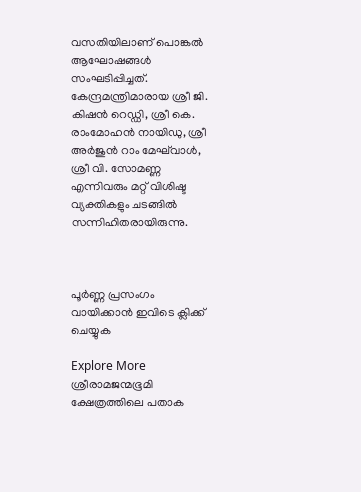വസതിയിലാണ് പൊങ്കൽ ആഘോഷങ്ങൾ സംഘടിപ്പിച്ചത്. കേന്ദ്രമന്ത്രിമാരായ ശ്രീ ജി. കിഷൻ റെഡ്ഡി, ശ്രീ കെ. രാംമോഹൻ നായിഡു, ശ്രീ അർജുൻ റാം മേഘ്‌വാൾ, ശ്രീ വി. സോമണ്ണ എന്നിവരും മറ്റ് വിശിഷ്ട വ്യക്തികളും ചടങ്ങിൽ സന്നിഹിതരായിരുന്നു.



പൂർണ്ണ പ്രസംഗം വായിക്കാൻ ഇവിടെ ക്ലിക്ക് ചെയ്യുക

Explore More
ശ്രീരാമജന്മഭൂമി ക്ഷേത്രത്തിലെ പതാക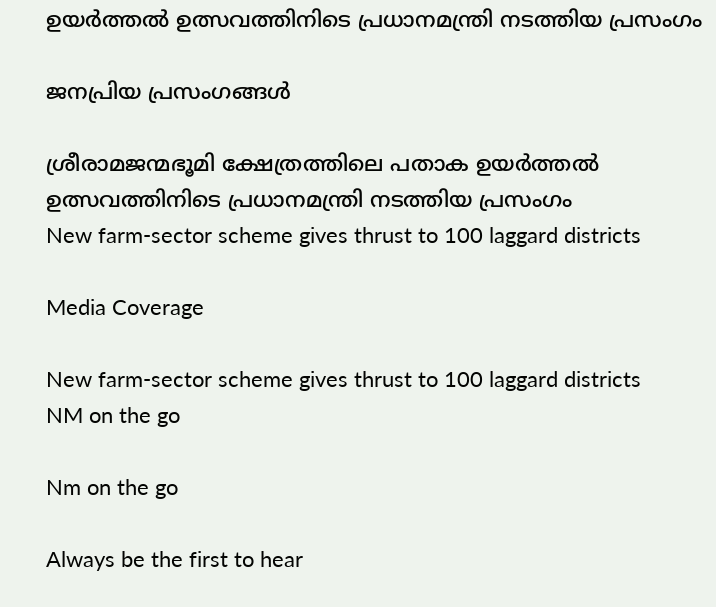ഉയർത്തൽ ഉത്സവത്തിനിടെ പ്രധാനമന്ത്രി നടത്തിയ പ്രസംഗം

ജനപ്രിയ പ്രസംഗങ്ങൾ

ശ്രീരാമജന്മഭൂമി ക്ഷേത്രത്തിലെ പതാക ഉയർത്തൽ ഉത്സവത്തിനിടെ പ്രധാനമന്ത്രി നടത്തിയ പ്രസംഗം
New farm-sector scheme gives thrust to 100 laggard districts

Media Coverage

New farm-sector scheme gives thrust to 100 laggard districts
NM on the go

Nm on the go

Always be the first to hear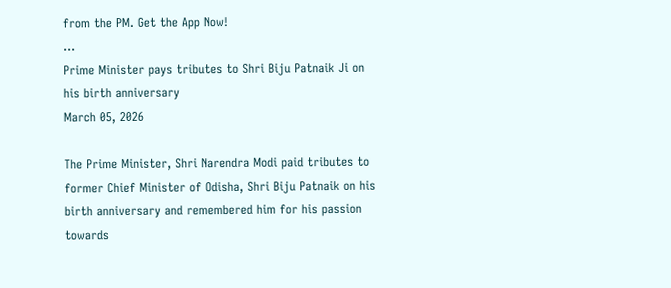from the PM. Get the App Now!
...
Prime Minister pays tributes to Shri Biju Patnaik Ji on his birth anniversary
March 05, 2026

The Prime Minister, Shri Narendra Modi paid tributes to former Chief Minister of Odisha, Shri Biju Patnaik on his birth anniversary and remembered him for his passion towards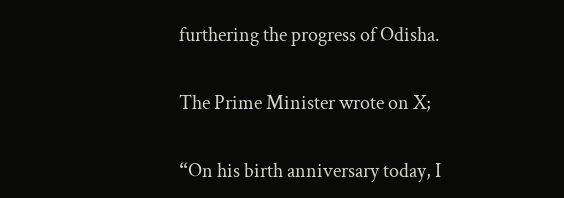furthering the progress of Odisha.

The Prime Minister wrote on X;

“On his birth anniversary today, I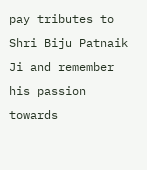pay tributes to Shri Biju Patnaik Ji and remember his passion towards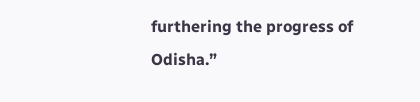furthering the progress of Odisha.”